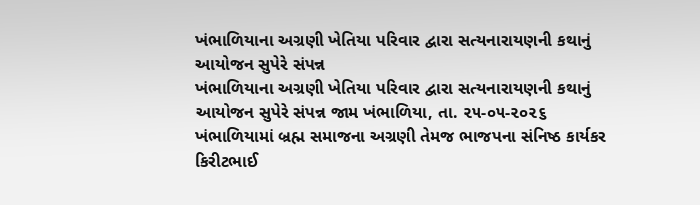ખંભાળિયાના અગ્રણી ખેતિયા પરિવાર દ્વારા સત્યનારાયણની કથાનું આયોજન સુપેરે સંપન્ન
ખંભાળિયાના અગ્રણી ખેતિયા પરિવાર દ્વારા સત્યનારાયણની કથાનું આયોજન સુપેરે સંપન્ન જામ ખંભાળિયા, તા. ૨૫-૦૫-૨૦૨૬ ખંભાળિયામાં બ્રહ્મ સમાજના અગ્રણી તેમજ ભાજપના સંનિષ્ઠ કાર્યકર કિરીટભાઈ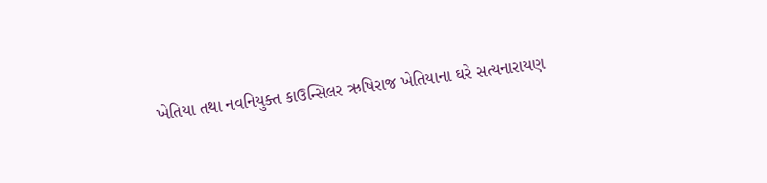ખેતિયા તથા નવનિયુક્ત કાઉન્સિલર ઋષિરાજ ખેતિયાના ઘરે સત્યનારાયણ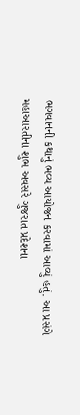ભગવાનની કથાનું ભવ્ય આયોજન કરવામાં આવ્યું હતું. આ પ્રસંગે મહાઆરતીના શુભ અવસરે ગુજરાત પ્રદેશના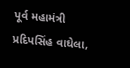પૂર્વ મહામંત્રી પ્રદિપસિંહ વાઘેલા,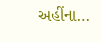અહીંના…